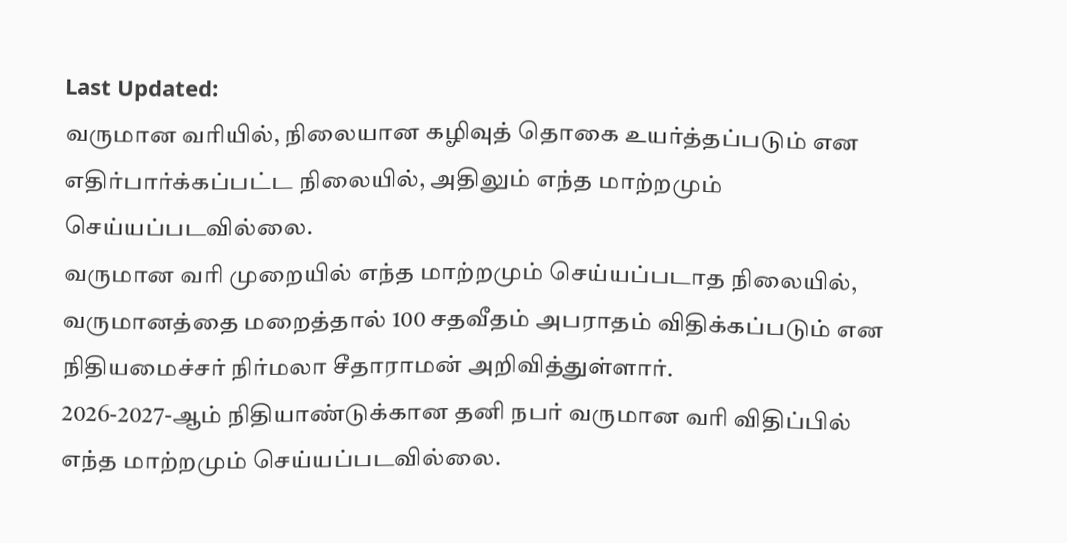Last Updated:
வருமான வரியில், நிலையான கழிவுத் தொகை உயர்த்தப்படும் என எதிர்பார்க்கப்பட்ட நிலையில், அதிலும் எந்த மாற்றமும் செய்யப்படவில்லை.
வருமான வரி முறையில் எந்த மாற்றமும் செய்யப்படாத நிலையில், வருமானத்தை மறைத்தால் 100 சதவீதம் அபராதம் விதிக்கப்படும் என நிதியமைச்சர் நிர்மலா சீதாராமன் அறிவித்துள்ளார்.
2026-2027-ஆம் நிதியாண்டுக்கான தனி நபர் வருமான வரி விதிப்பில் எந்த மாற்றமும் செய்யப்படவில்லை.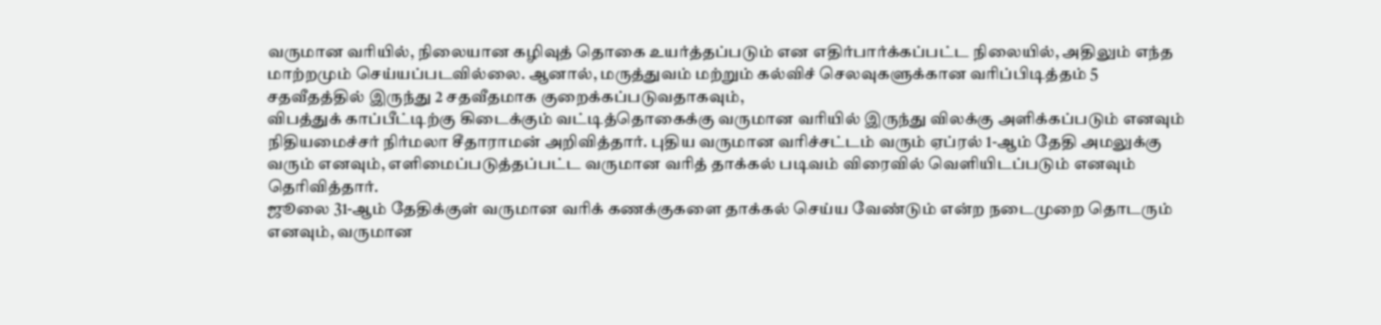வருமான வரியில், நிலையான கழிவுத் தொகை உயர்த்தப்படும் என எதிர்பார்க்கப்பட்ட நிலையில், அதிலும் எந்த மாற்றமும் செய்யப்படவில்லை. ஆனால், மருத்துவம் மற்றும் கல்விச் செலவுகளுக்கான வரிப்பிடித்தம் 5 சதவீதத்தில் இருந்து 2 சதவீதமாக குறைக்கப்படுவதாகவும்,
விபத்துக் காப்பீட்டிற்கு கிடைக்கும் வட்டித்தொகைக்கு வருமான வரியில் இருந்து விலக்கு அளிக்கப்படும் எனவும் நிதியமைச்சர் நிர்மலா சீதாராமன் அறிவித்தார். புதிய வருமான வரிச்சட்டம் வரும் ஏப்ரல் 1-ஆம் தேதி அமலுக்கு வரும் எனவும், எளிமைப்படுத்தப்பட்ட வருமான வரித் தாக்கல் படிவம் விரைவில் வெளியிடப்படும் எனவும் தெரிவித்தார்.
ஜூலை 31-ஆம் தேதிக்குள் வருமான வரிக் கணக்குகளை தாக்கல் செய்ய வேண்டும் என்ற நடைமுறை தொடரும் எனவும், வருமான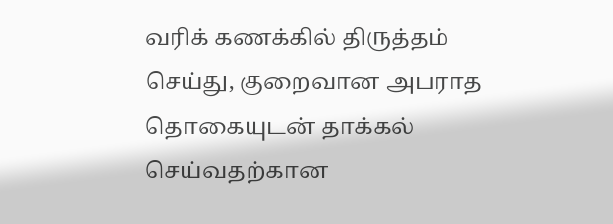வரிக் கணக்கில் திருத்தம் செய்து, குறைவான அபராத தொகையுடன் தாக்கல் செய்வதற்கான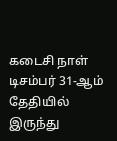கடைசி நாள் டிசம்பர் 31-ஆம் தேதியில் இருந்து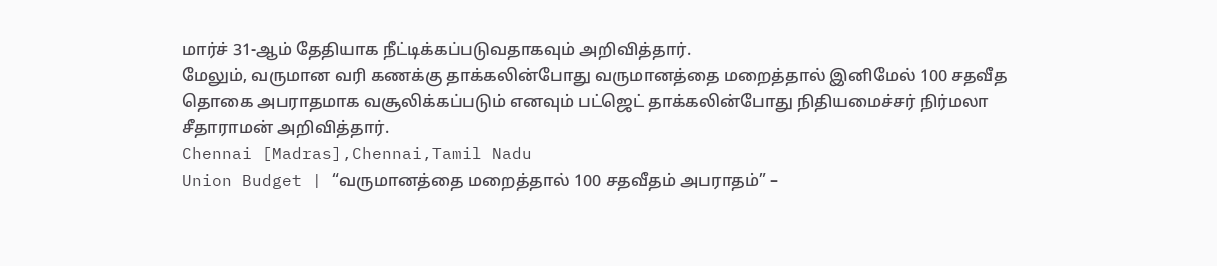மார்ச் 31-ஆம் தேதியாக நீட்டிக்கப்படுவதாகவும் அறிவித்தார்.
மேலும், வருமான வரி கணக்கு தாக்கலின்போது வருமானத்தை மறைத்தால் இனிமேல் 100 சதவீத தொகை அபராதமாக வசூலிக்கப்படும் எனவும் பட்ஜெட் தாக்கலின்போது நிதியமைச்சர் நிர்மலா சீதாராமன் அறிவித்தார்.
Chennai [Madras],Chennai,Tamil Nadu
Union Budget | “வருமானத்தை மறைத்தால் 100 சதவீதம் அபராதம்” –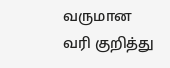வருமான வரி குறித்து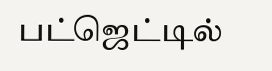பட்ஜெட்டில்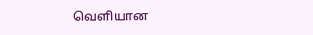வெளியான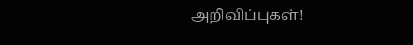அறிவிப்புகள்!